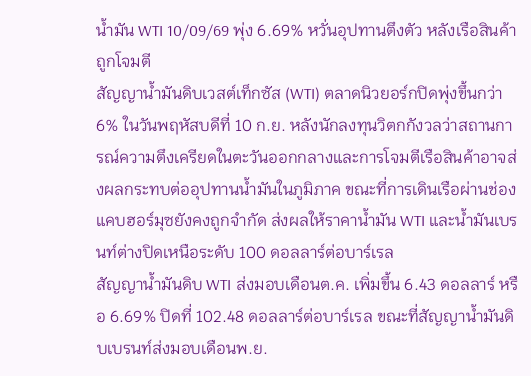น้ำมัน WTI 10/09/69 พุ่ง 6.69% หวั่นอุปทานตึงตัว หลังเรือสินค้าถูกโจมตี
สัญญาน้ำมันดิบเวสต์เท็กซัส (WTI) ตลาดนิวยอร์กปิดพุ่งขึ้นกว่า 6% ในวันพฤหัสบดีที่ 10 ก.ย. หลังนักลงทุนวิตกกังวลว่าสถานการณ์ความตึงเครียดในตะวันออกกลางและการโจมตีเรือสินค้าอาจส่งผลกระทบต่ออุปทานน้ำมันในภูมิภาค ขณะที่การเดินเรือผ่านช่องแคบฮอร์มุซยังคงถูกจำกัด ส่งผลให้ราคาน้ำมัน WTI และน้ำมันเบรนท์ต่างปิดเหนือระดับ 100 ดอลลาร์ต่อบาร์เรล
สัญญาน้ำมันดิบ WTI ส่งมอบเดือนต.ค. เพิ่มขึ้น 6.43 ดอลลาร์ หรือ 6.69% ปิดที่ 102.48 ดอลลาร์ต่อบาร์เรล ขณะที่สัญญาน้ำมันดิบเบรนท์ส่งมอบเดือนพ.ย.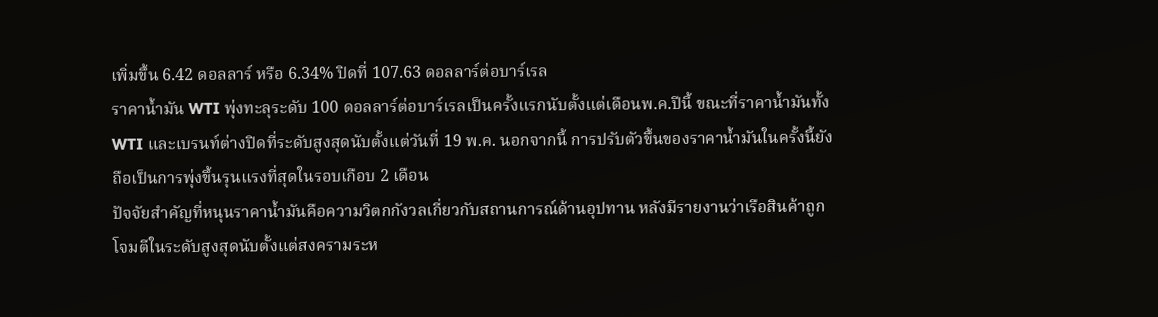เพิ่มขึ้น 6.42 ดอลลาร์ หรือ 6.34% ปิดที่ 107.63 ดอลลาร์ต่อบาร์เรล
ราคาน้ำมัน WTI พุ่งทะลุระดับ 100 ดอลลาร์ต่อบาร์เรลเป็นครั้งแรกนับตั้งแต่เดือนพ.ค.ปีนี้ ขณะที่ราคาน้ำมันทั้ง WTI และเบรนท์ต่างปิดที่ระดับสูงสุดนับตั้งแต่วันที่ 19 พ.ค. นอกจากนี้ การปรับตัวขึ้นของราคาน้ำมันในครั้งนี้ยังถือเป็นการพุ่งขึ้นรุนแรงที่สุดในรอบเกือบ 2 เดือน
ปัจจัยสำคัญที่หนุนราคาน้ำมันคือความวิตกกังวลเกี่ยวกับสถานการณ์ด้านอุปทาน หลังมีรายงานว่าเรือสินค้าถูกโจมตีในระดับสูงสุดนับตั้งแต่สงครามระห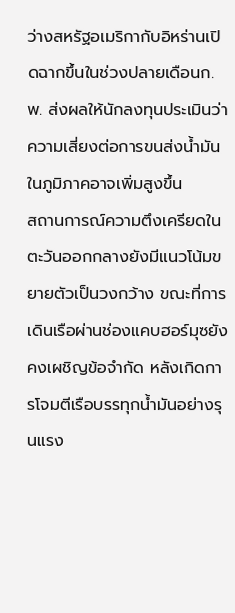ว่างสหรัฐอเมริกากับอิหร่านเปิดฉากขึ้นในช่วงปลายเดือนก.พ. ส่งผลให้นักลงทุนประเมินว่าความเสี่ยงต่อการขนส่งน้ำมันในภูมิภาคอาจเพิ่มสูงขึ้น
สถานการณ์ความตึงเครียดในตะวันออกกลางยังมีแนวโน้มขยายตัวเป็นวงกว้าง ขณะที่การเดินเรือผ่านช่องแคบฮอร์มุซยังคงเผชิญข้อจำกัด หลังเกิดการโจมตีเรือบรรทุกน้ำมันอย่างรุนแรง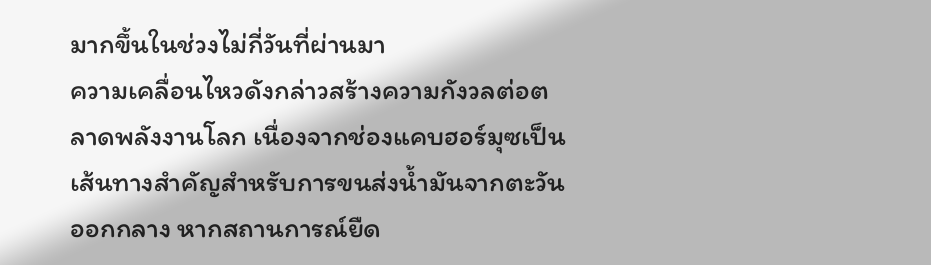มากขึ้นในช่วงไม่กี่วันที่ผ่านมา
ความเคลื่อนไหวดังกล่าวสร้างความกังวลต่อตลาดพลังงานโลก เนื่องจากช่องแคบฮอร์มุซเป็นเส้นทางสำคัญสำหรับการขนส่งน้ำมันจากตะวันออกกลาง หากสถานการณ์ยืด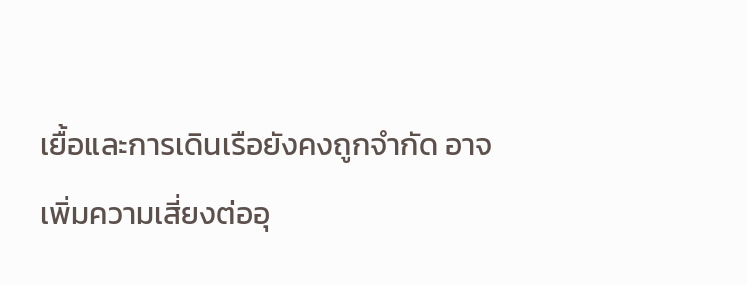เยื้อและการเดินเรือยังคงถูกจำกัด อาจเพิ่มความเสี่ยงต่ออุ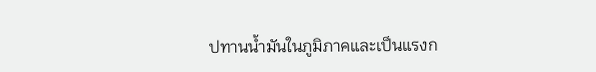ปทานน้ำมันในภูมิภาคและเป็นแรงก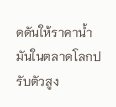ดดันให้ราคาน้ำมันในตลาดโลกปรับตัวสูง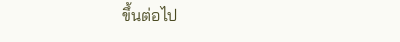ขึ้นต่อไป